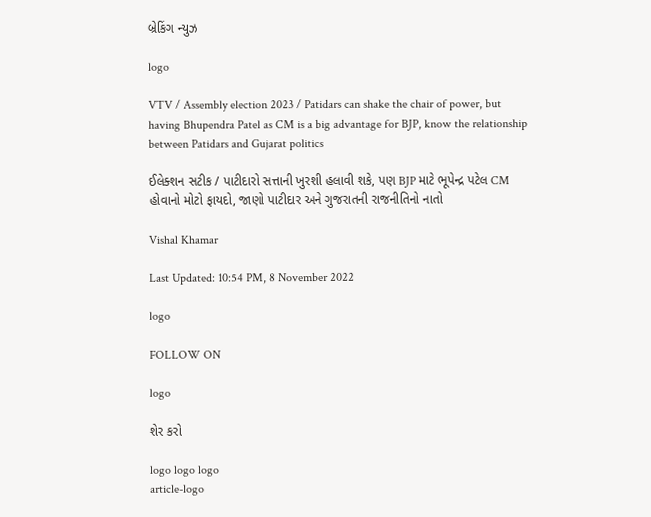બ્રેકિંગ ન્યુઝ

logo

VTV / Assembly election 2023 / Patidars can shake the chair of power, but having Bhupendra Patel as CM is a big advantage for BJP, know the relationship between Patidars and Gujarat politics

ઈલેક્શન સટીક / પાટીદારો સત્તાની ખુરશી હલાવી શકે, પણ BJP માટે ભૂપેન્દ્ર પટેલ CM હોવાનો મોટો ફાયદો, જાણો પાટીદાર અને ગુજરાતની રાજનીતિનો નાતો

Vishal Khamar

Last Updated: 10:54 PM, 8 November 2022

logo

FOLLOW ON

logo

શેર કરો

logo logo logo
article-logo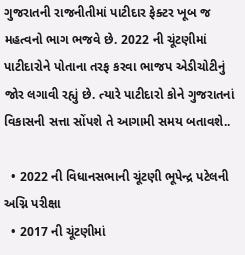ગુજરાતની રાજનીતીમાં પાટીદાર ફેક્ટર ખૂબ જ મહત્વનો ભાગ ભજવે છે. 2022 ની ચૂંટણીમાં પાટીદારોને પોતાના તરફ કરવા ભાજપ એડીચોટીનું જોર લગાવી રહ્યું છે. ત્યારે પાટીદારો કોને ગુજરાતનાં વિકાસની સત્તા સોંપશે તે આગામી સમય બતાવશે..

  • 2022 ની વિધાનસભાની ચૂંટણી ભૂપેન્દ્ર પટેલની અગ્નિ પરીક્ષા
  • 2017 ની ચૂંટણીમાં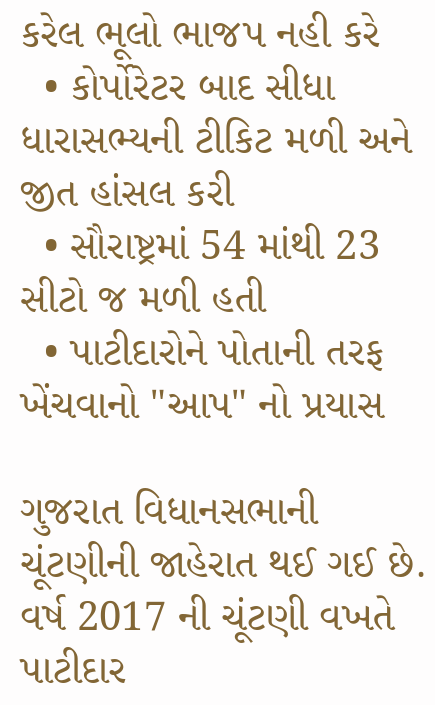કરેલ ભૂલો ભાજપ નહી કરે
  • કોર્પોરેટર બાદ સીધા ધારાસભ્યની ટીકિટ મળી અને જીત હાંસલ કરી
  • સૌરાષ્ટ્રમાં 54 માંથી 23 સીટો જ મળી હતી
  • પાટીદારોને પોતાની તરફ ખેંચવાનો "આપ" નો પ્રયાસ

ગુજરાત વિધાનસભાની ચૂંટણીની જાહેરાત થઈ ગઈ છે. વર્ષ 2017 ની ચૂંટણી વખતે પાટીદાર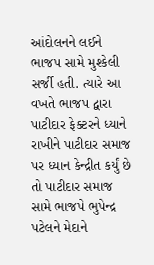આંદોલનને લઈને ભાજપ સામે મુશ્કેલી સર્જી હતી. ત્યારે આ વખતે ભાજપ દ્વારા પાટીદાર ફેક્ટરને ધ્યાને રાખીને પાટીદાર સમાજ પર ધ્યાન કેન્દ્રીત કર્યું છે તો પાટીદાર સમાજ સામે ભાજપે ભુપેન્દ્ર પટેલને મેદાને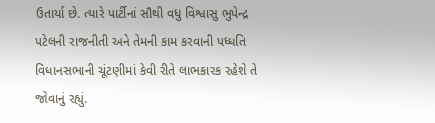ઉતાર્યા છે. ત્યારે પાર્ટીનાં સૌથી વધુ વિશ્વાસુ ભુપેન્દ્ર પટેલની રાજનીતી અને તેમની કામ કરવાની પધ્ધતિ વિધાનસભાની ચૂંટણીમાં કેવી રીતે લાભકારક રહેશે તે જોવાનું રહ્યું.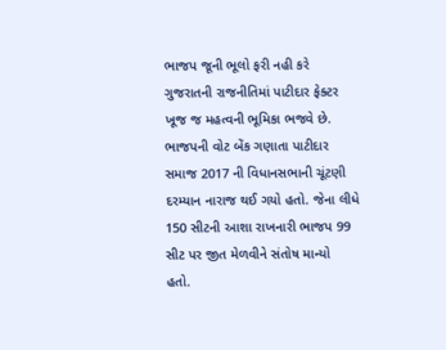ભાજપ જૂની ભૂલો ફરી નહી કરે
ગુજરાતની રાજનીતિમાં પાટીદાર ફેક્ટર ખૂજ જ મહત્વની ભૂમિકા ભજવે છે. ભાજપની વોટ બેંક ગણાતા પાટીદાર સમાજ 2017 ની વિધાનસભાની ચૂંટણી દરમ્યાન નારાજ થઈ ગયો હતો. જેના લીધે 150 સીટની આશા રાખનારી ભાજપ 99 સીટ પર જીત મેળવીને સંતોષ માન્યો હતો.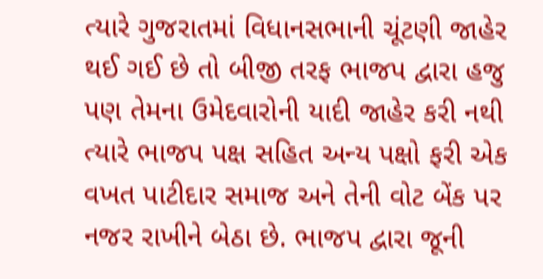ત્યારે ગુજરાતમાં વિધાનસભાની ચૂંટણી જાહેર થઈ ગઈ છે તો બીજી તરફ ભાજપ દ્વારા હજુ પણ તેમના ઉમેદવારોની યાદી જાહેર કરી નથી ત્યારે ભાજપ પક્ષ સહિત અન્ય પક્ષો ફરી એક વખત પાટીદાર સમાજ અને તેની વોટ બેંક પર નજર રાખીને બેઠા છે. ભાજપ દ્વારા જૂની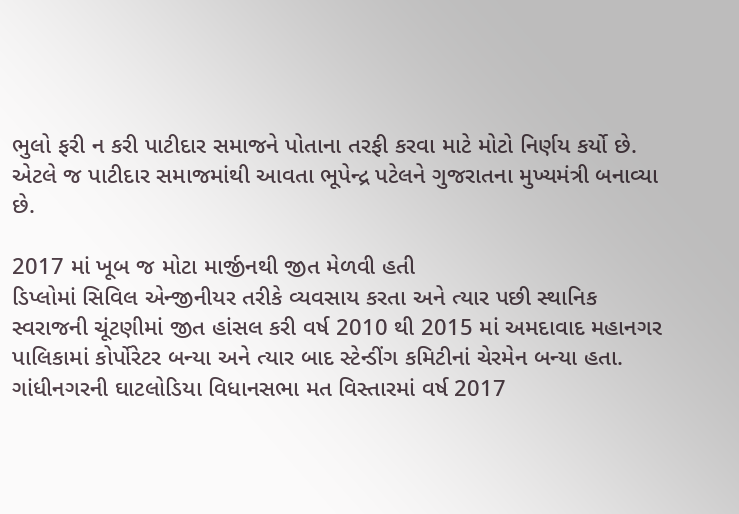ભુલો ફરી ન કરી પાટીદાર સમાજને પોતાના તરફી કરવા માટે મોટો નિર્ણય કર્યો છે. એટલે જ પાટીદાર સમાજમાંથી આવતા ભૂપેન્દ્ર પટેલને ગુજરાતના મુખ્યમંત્રી બનાવ્યા છે.

2017 માં ખૂબ જ મોટા માર્જીનથી જીત મેળવી હતી
ડિપ્લોમાં સિવિલ એન્જીનીયર તરીકે વ્યવસાય કરતા અને ત્યાર પછી સ્થાનિક સ્વરાજની ચૂંટણીમાં જીત હાંસલ કરી વર્ષ 2010 થી 2015 માં અમદાવાદ મહાનગર પાલિકામાં કોર્પોરેટર બન્યા અને ત્યાર બાદ સ્ટેન્ડીંગ કમિટીનાં ચેરમેન બન્યા હતા. ગાંધીનગરની ઘાટલોડિયા વિધાનસભા મત વિસ્તારમાં વર્ષ 2017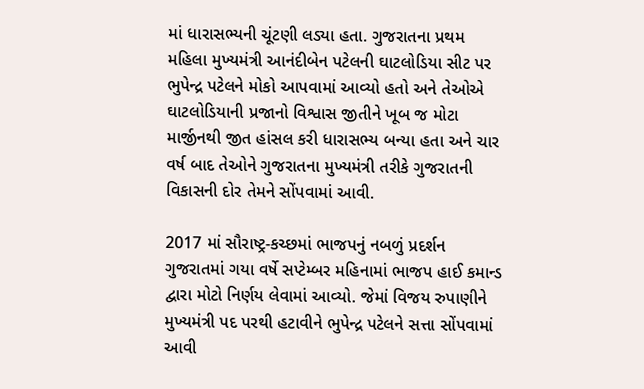માં ધારાસભ્યની ચૂંટણી લડ્યા હતા. ગુજરાતના પ્રથમ મહિલા મુખ્યમંત્રી આનંદીબેન પટેલની ઘાટલોડિયા સીટ પર ભુપેન્દ્ર પટેલને મોકો આપવામાં આવ્યો હતો અને તેઓએ ઘાટલોડિયાની પ્રજાનો વિશ્વાસ જીતીને ખૂબ જ મોટા માર્જીનથી જીત હાંસલ કરી ધારાસભ્ય બન્યા હતા અને ચાર વર્ષ બાદ તેઓને ગુજરાતના મુખ્યમંત્રી તરીકે ગુજરાતની વિકાસની દોર તેમને સોંપવામાં આવી.

2017 માં સૌરાષ્ટ્ર-કચ્છમાં ભાજપનું નબળું પ્રદર્શન
ગુજરાતમાં ગયા વર્ષે સપ્ટેમ્બર મહિનામાં ભાજપ હાઈ કમાન્ડ દ્વારા મોટો નિર્ણય લેવામાં આવ્યો. જેમાં વિજય રુપાણીને મુખ્યમંત્રી પદ પરથી હટાવીને ભુપેન્દ્ર પટેલને સત્તા સોંપવામાં આવી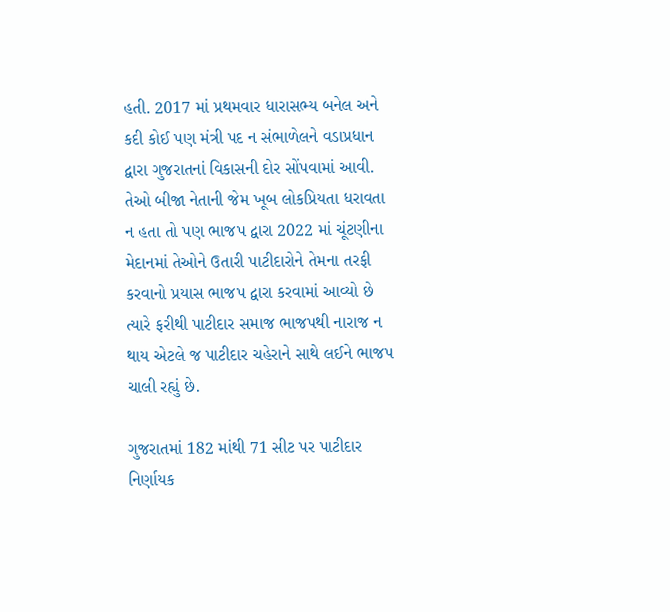હતી. 2017 માં પ્રથમવાર ધારાસભ્ય બનેલ અને કદી કોઈ પણ મંત્રી પદ ન સંભાળેલને વડાપ્રધાન દ્વારા ગુજરાતનાં વિકાસની દોર સોંપવામાં આવી. તેઓ બીજા નેતાની જેમ ખૂબ લોકપ્રિયતા ધરાવતા ન હતા તો પણ ભાજપ દ્વારા 2022 માં ચૂંટણીના મેદાનમાં તેઓને ઉતારી પાટીદારોને તેમના તરફી કરવાનો પ્રયાસ ભાજપ દ્વારા કરવામાં આવ્યો છે ત્યારે ફરીથી પાટીદાર સમાજ ભાજપથી નારાજ ન થાય એટલે જ પાટીદાર ચહેરાને સાથે લઈને ભાજપ ચાલી રહ્યું છે.

ગુજરાતમાં 182 માંથી 71 સીટ પર પાટીદાર નિર્ણાયક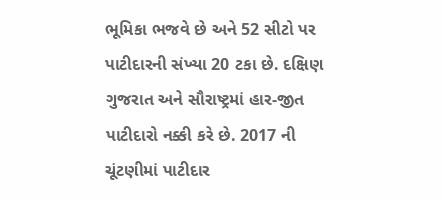ભૂમિકા ભજવે છે અને 52 સીટો પર પાટીદારની સંખ્યા 20 ટકા છે. દક્ષિણ ગુજરાત અને સૌરાષ્ટ્રમાં હાર-જીત પાટીદારો નક્કી કરે છે. 2017 ની ચૂંટણીમાં પાટીદાર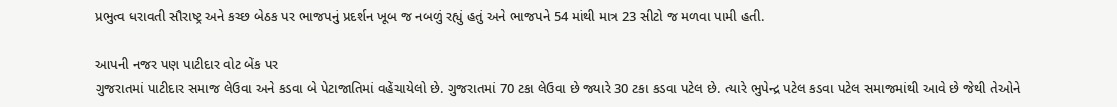પ્રભુત્વ ધરાવતી સૌરાષ્ટ્ર અને કચ્છ બેઠક પર ભાજપનું પ્રદર્શન ખૂબ જ નબળું રહ્યું હતું અને ભાજપને 54 માંથી માત્ર 23 સીટો જ મળવા પામી હતી.

આપની નજર પણ પાટીદાર વોટ બેંક પર
ગુજરાતમાં પાટીદાર સમાજ લેઉવા અને કડવા બે પેટાજાતિમાં વહેંચાયેલો છે. ગુજરાતમાં 70 ટકા લેઉવા છે જ્યારે 30 ટકા કડવા પટેલ છે. ત્યારે ભુપેન્દ્ર પટેલ કડવા પટેલ સમાજમાંથી આવે છે જેથી તેઓને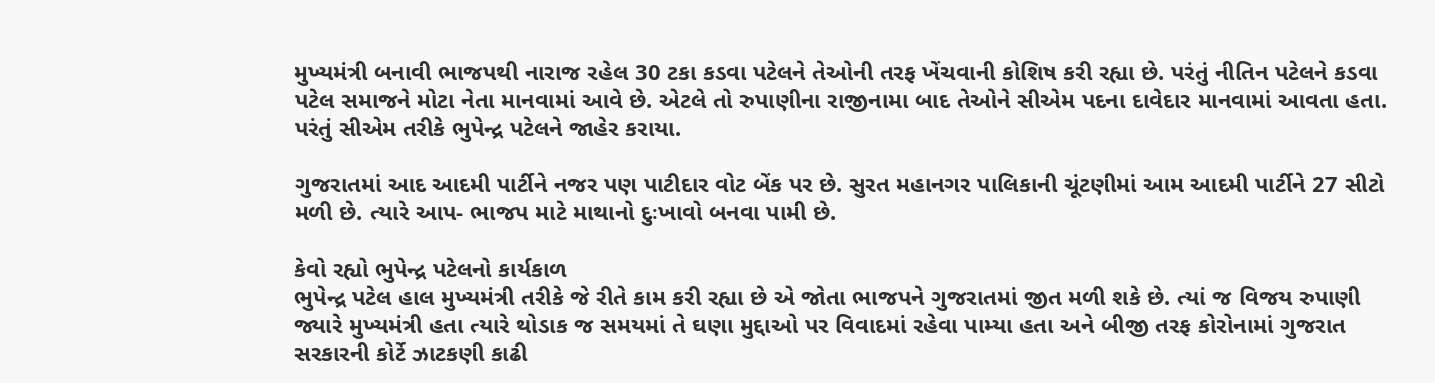મુખ્યમંત્રી બનાવી ભાજપથી નારાજ રહેલ 30 ટકા કડવા પટેલને તેઓની તરફ ખેંચવાની કોશિષ કરી રહ્યા છે. પરંતું નીતિન પટેલને કડવા પટેલ સમાજને મોટા નેતા માનવામાં આવે છે. એટલે તો રુપાણીના રાજીનામા બાદ તેઓને સીએમ પદના દાવેદાર માનવામાં આવતા હતા. પરંતું સીએમ તરીકે ભુપેન્દ્ર પટેલને જાહેર કરાયા.

ગુજરાતમાં આદ આદમી પાર્ટીને નજર પણ પાટીદાર વોટ બેંક પર છે. સુરત મહાનગર પાલિકાની ચૂંટણીમાં આમ આદમી પાર્ટીને 27 સીટો મળી છે. ત્યારે આપ- ભાજપ માટે માથાનો દુઃખાવો બનવા પામી છે.

કેવો રહ્યો ભુપેન્દ્ર પટેલનો કાર્યકાળ
ભુપેન્દ્ર પટેલ હાલ મુખ્યમંત્રી તરીકે જે રીતે કામ કરી રહ્યા છે એ જોતા ભાજપને ગુજરાતમાં જીત મળી શકે છે. ત્યાં જ વિજય રુપાણી જ્યારે મુખ્યમંત્રી હતા ત્યારે થોડાક જ સમયમાં તે ઘણા મુદ્દાઓ પર વિવાદમાં રહેવા પામ્યા હતા અને બીજી તરફ કોરોનામાં ગુજરાત સરકારની કોર્ટે ઝાટકણી કાઢી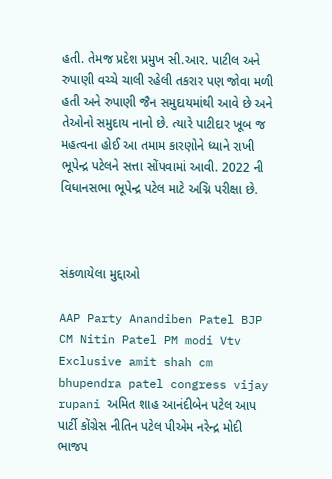હતી. તેમજ પ્રદેશ પ્રમુખ સી.આર. પાટીલ અને રુપાણી વચ્ચે ચાલી રહેલી તકરાર પણ જોવા મળી હતી અને રુપાણી જૈન સમુદાયમાંથી આવે છે અને તેઓનો સમુદાય નાનો છે. ત્યારે પાટીદાર ખૂબ જ મહત્વના હોઈ આ તમામ કારણોને ધ્યાને રાખી ભૂપેન્દ્ર પટેલને સત્તા સોંપવામાં આવી. 2022 ની વિધાનસભા ભૂપેન્દ્ર પટેલ માટે અગ્નિ પરીક્ષા છે.



સંકળાયેલા મુદ્દાઓ

AAP Party Anandiben Patel BJP CM Nitin Patel PM modi Vtv Exclusive amit shah cm bhupendra patel congress vijay rupani અમિત શાહ આનંદીબેન પટેલ આપ પાર્ટી કોંગ્રેસ નીતિન પટેલ પીએમ નરેન્દ્ર મોદી ભાજપ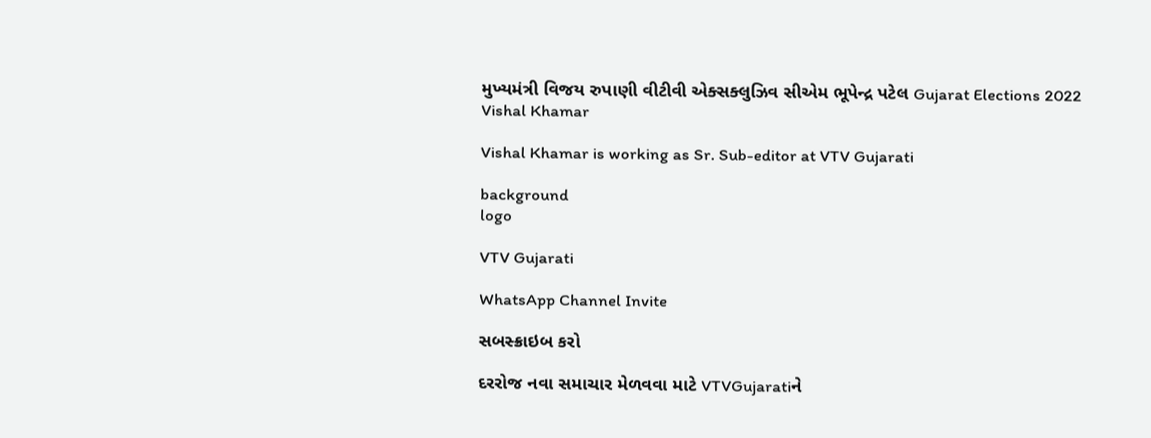મુખ્યમંત્રી વિજય રુપાણી વીટીવી એક્સક્લુઝિવ સીએમ ભૂપેન્દ્ર પટેલ Gujarat Elections 2022
Vishal Khamar

Vishal Khamar is working as Sr. Sub-editor at VTV Gujarati

background
logo

VTV Gujarati

WhatsApp Channel Invite

સબસ્ક્રાઇબ કરો

દરરોજ નવા સમાચાર મેળવવા માટે VTVGujaratiને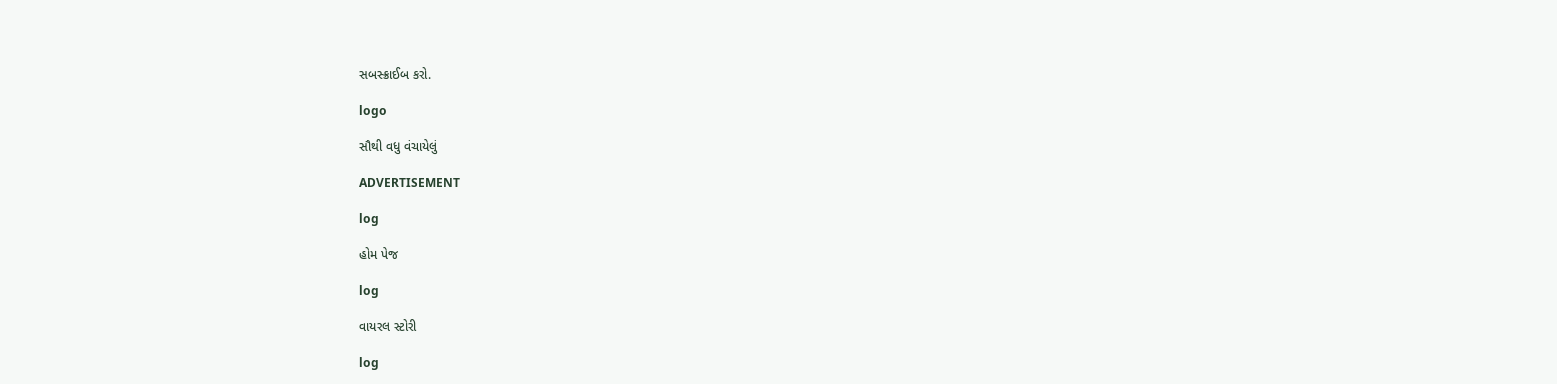સબસ્ક્રાઈબ કરો.

logo

સૌથી વધુ વંચાયેલું

ADVERTISEMENT

log

હોમ પેજ

log

વાયરલ સ્ટોરી

log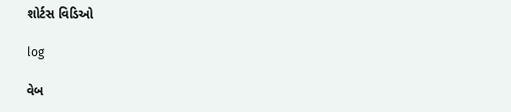શોર્ટસ વિડિઓ

log

વેબ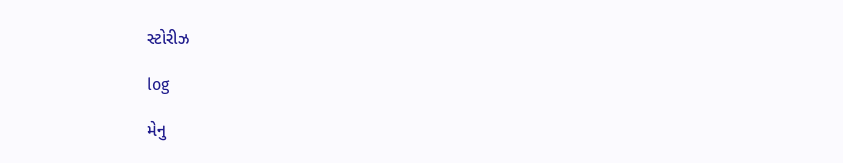સ્ટોરીઝ

log

મેનુ